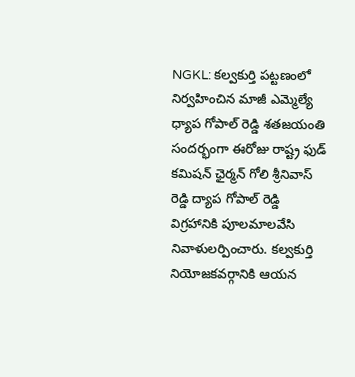NGKL: కల్వకుర్తి పట్టణంలో నిర్వహించిన మాజీ ఎమ్మెల్యే ధ్యాప గోపాల్ రెడ్డి శతజయంతి సందర్భంగా ఈరోజు రాష్ట్ర ఫుడ్ కమిషన్ ఛైర్మన్ గోలి శ్రీనివాస్ రెడ్డి ద్యాప గోపాల్ రెడ్డి విగ్రహానికి పూలమాలవేసి నివాళులర్పించారు. కల్వకుర్తి నియోజకవర్గానికి ఆయన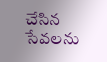చేసిన సేవలను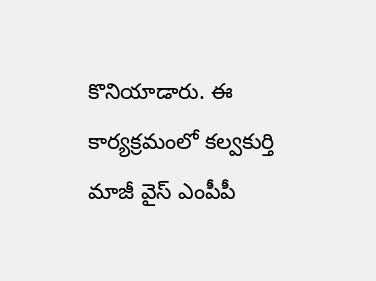కొనియాడారు. ఈ కార్యక్రమంలో కల్వకుర్తి మాజీ వైస్ ఎంపీపీ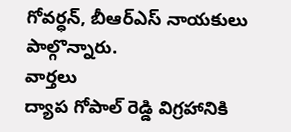గోవర్ధన్, బీఆర్ఎస్ నాయకులు పాల్గొన్నారు.
వార్తలు
ద్యాప గోపాల్ రెడ్డి విగ్రహానికి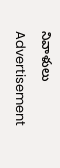నివాళులు
Advertisement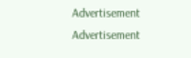Advertisement
Advertisement